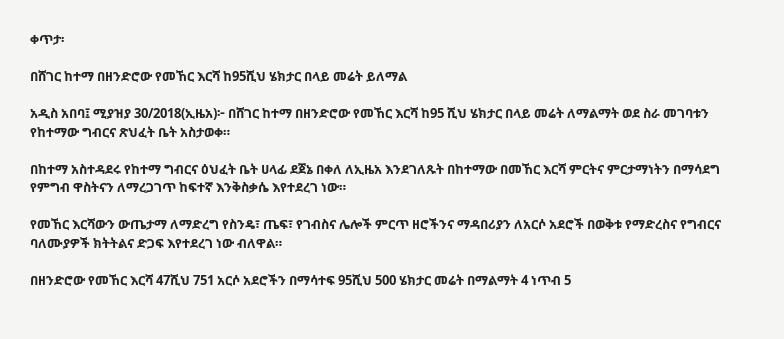ቀጥታ፡

በሸገር ከተማ በዘንድሮው የመኸር እርሻ ከ95ሺህ ሄክታር በላይ መሬት ይለማል

አዲስ አበባ፤ ሚያዝያ 30/2018(ኢዜአ)፦ በሸገር ከተማ በዘንድሮው የመኸር እርሻ ከ95 ሺህ ሄክታር በላይ መሬት ለማልማት ወደ ስራ መገባቱን የከተማው ግብርና ጽህፈት ቤት አስታወቀ።

በከተማ አስተዳደሩ የከተማ ግብርና ዕህፈት ቤት ሀላፊ ደጀኔ በቀለ ለኢዜአ እንደገለጹት በከተማው በመኸር እርሻ ምርትና ምርታማነትን በማሳደግ የምግብ ዋስትናን ለማረጋገጥ ከፍተኛ እንቅስቃሴ እየተደረገ ነው።

የመኸር እርሻውን ውጤታማ ለማድረግ የስንዴ፣ ጤፍ፣ የገብስና ሌሎች ምርጥ ዘሮችንና ማዳበሪያን ለአርሶ አደሮች በወቅቱ የማድረስና የግብርና ባለሙያዎች ክትትልና ድጋፍ እየተደረገ ነው ብለዋል።

በዘንድሮው የመኸር እርሻ 47ሺህ 751 አርሶ አደሮችን በማሳተፍ 95ሺህ 500 ሄክታር መሬት በማልማት 4 ነጥብ 5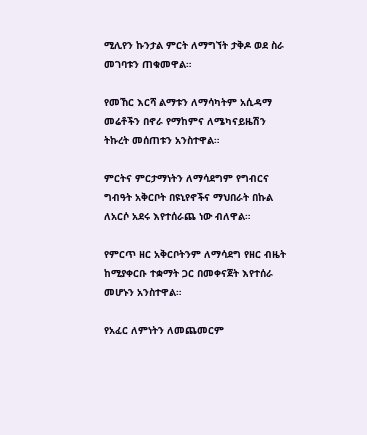ሚሊየን ኩንታል ምርት ለማግኘት ታቅዶ ወደ ስራ መገባቱን ጠቁመዋል።

የመኸር እርሻ ልማቱን ለማሳካትም አሲዳማ መሬቶችን በኖራ የማከምና ለሜካናይዜሽን ትኩረት መሰጠቱን አንስተዋል።

ምርትና ምርታማነትን ለማሳደግም የግብርና ግብዓት አቅርቦት በዩኒየኖችና ማህበራት በኩል ለአርሶ አደሩ እየተሰራጨ ነው ብለዋል።

የምርጥ ዘር አቅርቦትንም ለማሳደግ የዘር ብዜት ከሚያቀርቡ ተቋማት ጋር በመቀናጀት እየተሰራ መሆኑን አንስተዋል።

የአፈር ለምነትን ለመጨመርም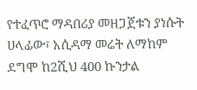የተፈጥሮ ማዳበሪያ መዘጋጀቱን ያነሱት ሀላፊው፣ አሲዳማ መሬት ለማከም ደግሞ ከ2ሺህ 400 ኩንታል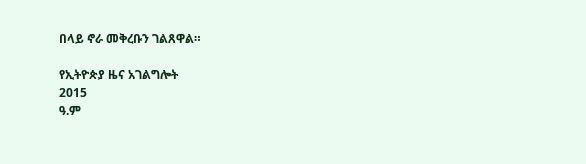በላይ ኖራ መቅረቡን ገልጸዋል።

የኢትዮጵያ ዜና አገልግሎት
2015
ዓ.ም